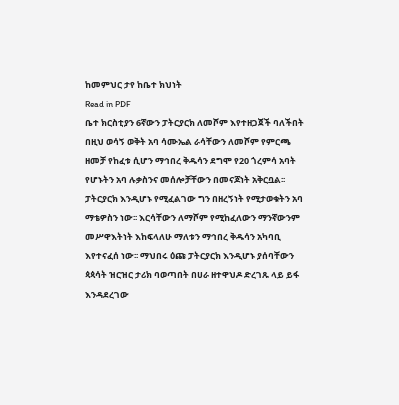ከመምህር ታየ ከቤተ ክህነት
Read in PDF
ቤተ ክርስቲያን 6ኛውን ፓትርያርክ ለመሾም እየተዘጋጀች ባለችበት በዚህ ወሳኝ ወቅት አባ ሳሙኤል ራሳቸውን ለመሾም የምርጫ ዘመቻ የከፈቱ ሲሆን ማኅበረ ቅዱሳን ደግሞ የ20 ጎረምሳ አባት የሆኑትን አባ ሉቃስንና መሰሎቻቸውን በመናጆነት አቅርቧል፡፡ ፓትርያርክ እንዲሆኑ የሚፈልገው ግን በዘረኝነት የሚታወቁትን አባ ማቴዎስን ነው፡፡ እርሳቸውን ለማሾም የሚከፈለውን ማንኛውንም መሥዋእትነት እከፍላለሁ ማለቱን ማኅበረ ቅዱሳን አካባቢ እየተናፈሰ ነው፡፡ ማህበሩ ዕጩ ፓትርያርክ እንዲሆኑ ያሰባቸውን ጳጳሳት ዝርዝር ታሪክ ባወጣበት በሀራ ዘተዋህዶ ድረገጹ ላይ ይፋ እንዳደረገው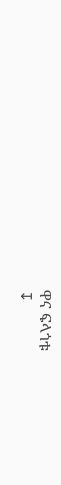ዋና ፍላጎቱ
↧